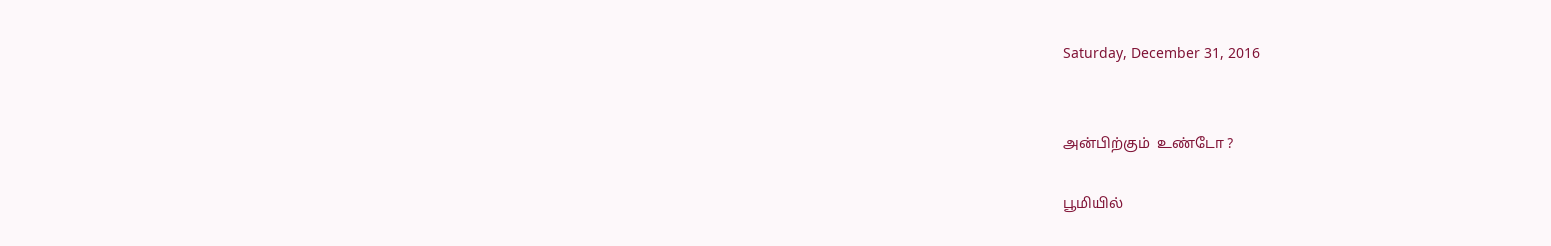Saturday, December 31, 2016


அன்பிற்கும்  உண்டோ ?

பூமியில்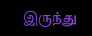இருந்து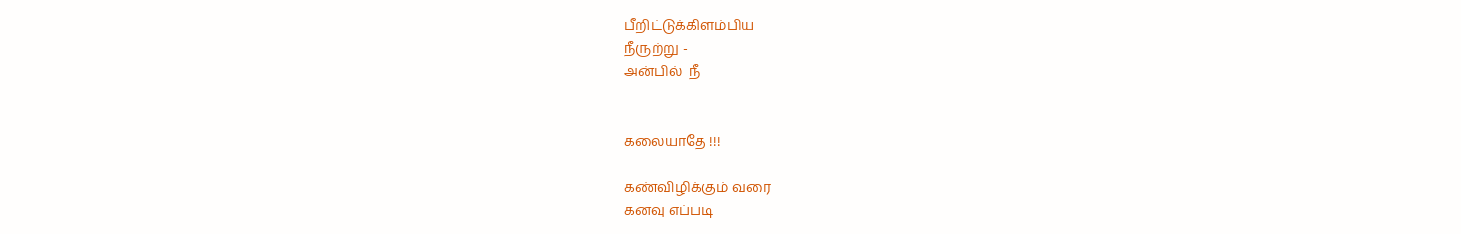பீறிட்டுக்கிளம்பிய
நீருற்று -
அன்பில்  நீ


கலையாதே !!!

கண்விழிக்கும் வரை
கனவு எப்படி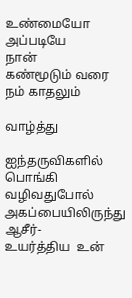உண்மையோ
அப்படியே
நான்
கண்மூடும் வரை
நம் காதலும்

வாழ்த்து

ஐந்தருவிகளில்
பொங்கி வழிவதுபோல்
அகப்பையிலிருந்து
ஆசீர்-
உயர்த்திய  உன்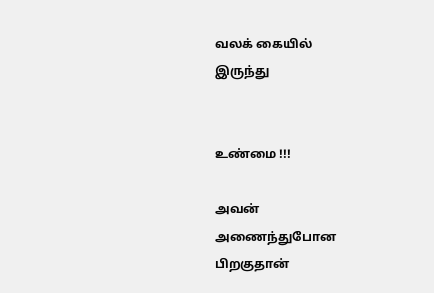வலக் கையில்
இருந்து


உண்மை !!!

அவன்
அணைந்துபோன
பிறகுதான்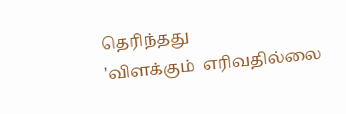தெரிந்தது
'விளக்கும்  எரிவதில்லை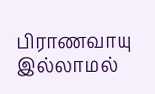பிராணவாயு இல்லாமல்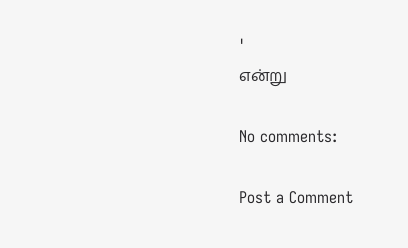'
என்று

No comments:

Post a Comment